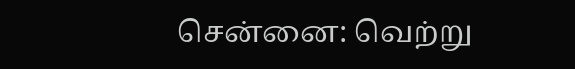சென்னை: வெற்று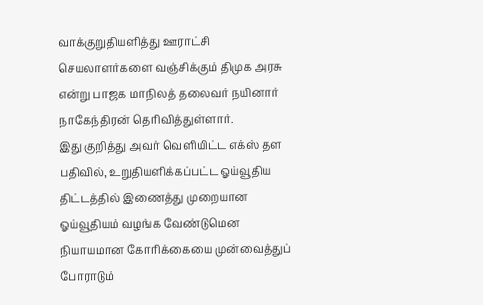வாக்குறுதியளித்து ஊராட்சி செயலாளர்களை வஞ்சிக்கும் திமுக அரசு என்று பாஜக மாநிலத் தலைவர் நயினார் நாகேந்திரன் தெரிவித்துள்ளார்.
இது குறித்து அவர் வெளியிட்ட எக்ஸ் தள பதிவில், உறுதியளிக்கப்பட்ட ஓய்வூதிய திட்டத்தில் இணைத்து முறையான ஓய்வூதியம் வழங்க வேண்டுமென நியாயமான கோரிக்கையை முன்வைத்துப் போராடும்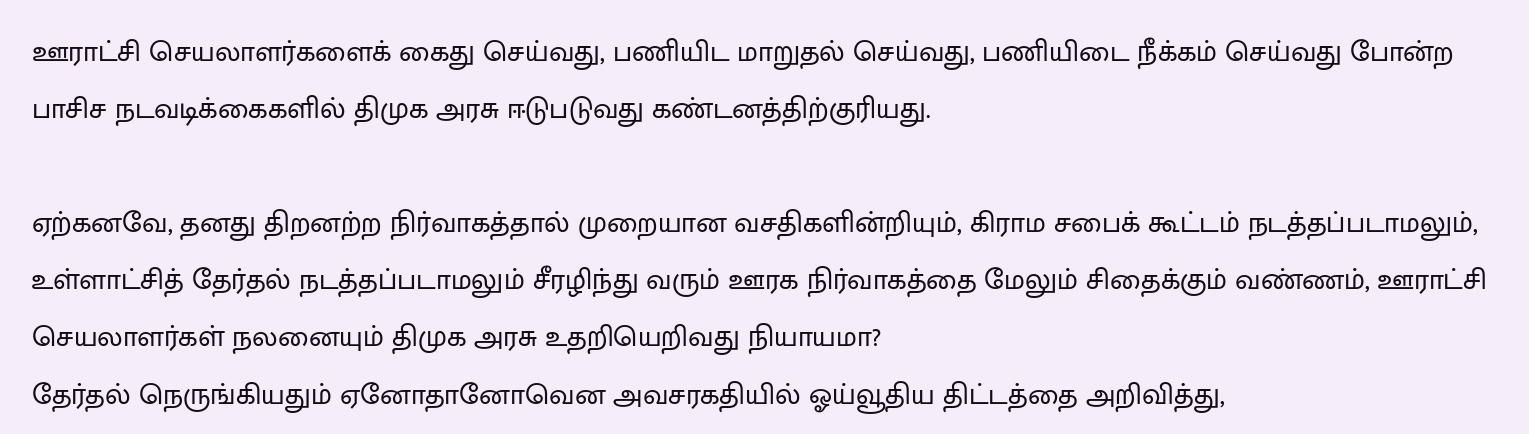ஊராட்சி செயலாளர்களைக் கைது செய்வது, பணியிட மாறுதல் செய்வது, பணியிடை நீக்கம் செய்வது போன்ற பாசிச நடவடிக்கைகளில் திமுக அரசு ஈடுபடுவது கண்டனத்திற்குரியது.

ஏற்கனவே, தனது திறனற்ற நிர்வாகத்தால் முறையான வசதிகளின்றியும், கிராம சபைக் கூட்டம் நடத்தப்படாமலும், உள்ளாட்சித் தேர்தல் நடத்தப்படாமலும் சீரழிந்து வரும் ஊரக நிர்வாகத்தை மேலும் சிதைக்கும் வண்ணம், ஊராட்சி செயலாளர்கள் நலனையும் திமுக அரசு உதறியெறிவது நியாயமா?
தேர்தல் நெருங்கியதும் ஏனோதானோவென அவசரகதியில் ஓய்வூதிய திட்டத்தை அறிவித்து,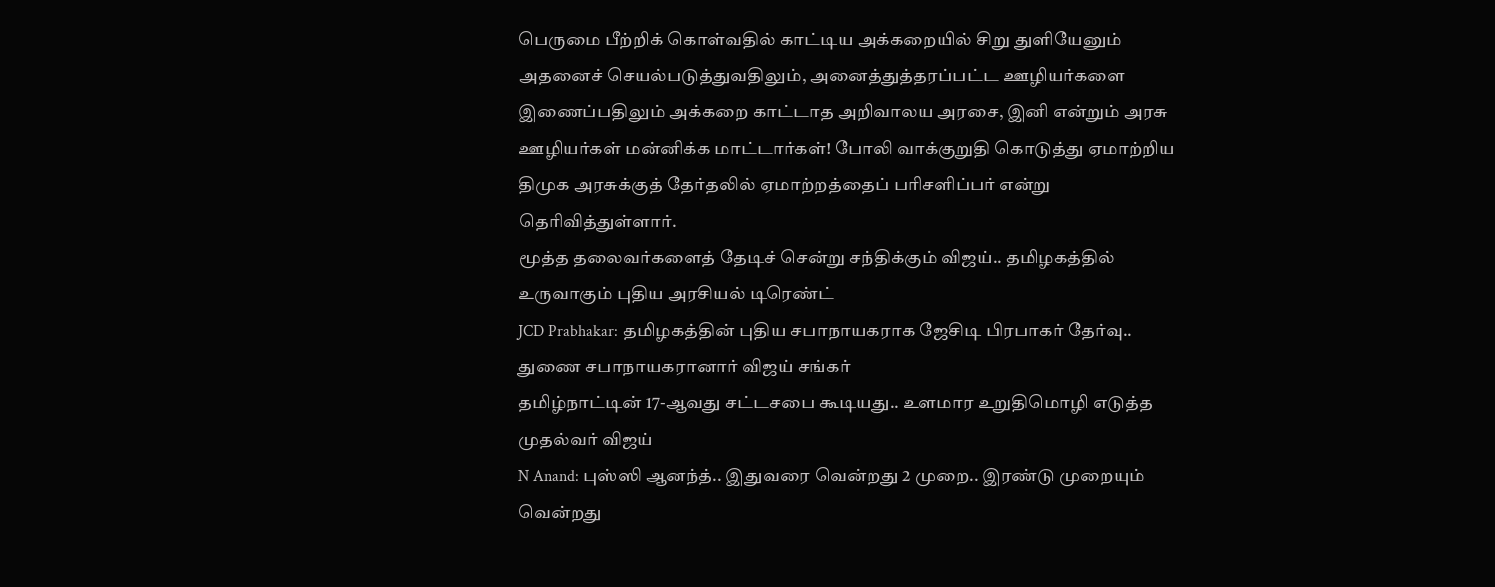பெருமை பீற்றிக் கொள்வதில் காட்டிய அக்கறையில் சிறு துளியேனும் அதனைச் செயல்படுத்துவதிலும், அனைத்துத்தரப்பட்ட ஊழியர்களை இணைப்பதிலும் அக்கறை காட்டாத அறிவாலய அரசை, இனி என்றும் அரசு ஊழியர்கள் மன்னிக்க மாட்டார்கள்! போலி வாக்குறுதி கொடுத்து ஏமாற்றிய திமுக அரசுக்குத் தேர்தலில் ஏமாற்றத்தைப் பரிசளிப்பர் என்று தெரிவித்துள்ளார்.
மூத்த தலைவர்களைத் தேடிச் சென்று சந்திக்கும் விஜய்.. தமிழகத்தில் உருவாகும் புதிய அரசியல் டிரெண்ட்
JCD Prabhakar: தமிழகத்தின் புதிய சபாநாயகராக ஜேசிடி பிரபாகர் தேர்வு.. துணை சபாநாயகரானார் விஜய் சங்கர்
தமிழ்நாட்டின் 17-ஆவது சட்டசபை கூடியது.. உளமார உறுதிமொழி எடுத்த முதல்வர் விஜய்
N Anand: புஸ்ஸி ஆனந்த்.. இதுவரை வென்றது 2 முறை.. இரண்டு முறையும் வென்றது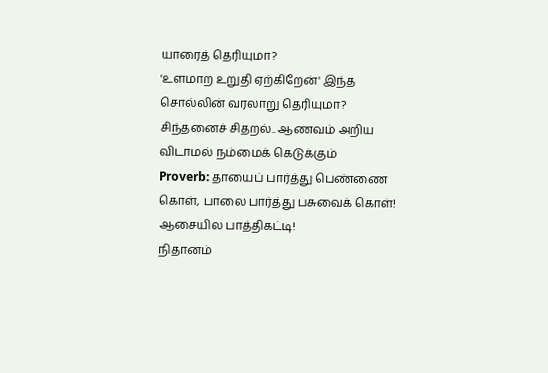யாரைத் தெரியுமா?
'உளமாற உறுதி ஏற்கிறேன்' இந்த சொல்லின் வரலாறு தெரியுமா?
சிந்தனைச் சிதறல்.. ஆணவம் அறிய விடாமல் நம்மைக் கெடுக்கும்
Proverb: தாயைப் பார்த்து பெண்ணை கொள், பாலை பார்த்து பசுவைக் கொள்!
ஆசையில பாத்திகட்டி!
நிதானம்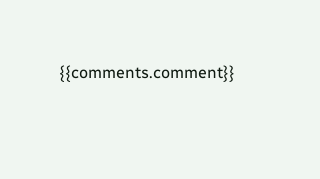{{comments.comment}}